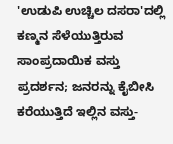'ಉಡುಪಿ ಉಚ್ಚಿಲ ದಸರಾ'ದಲ್ಲಿ ಕಣ್ಮನ ಸೆಳೆಯುತ್ತಿರುವ ಸಾಂಪ್ರದಾಯಿಕ ವಸ್ತು ಪ್ರದರ್ಶನ; ಜನರನ್ನು ಕೈಬೀಸಿ ಕರೆಯುತ್ತಿದೆ ಇಲ್ಲಿನ ವಸ್ತು-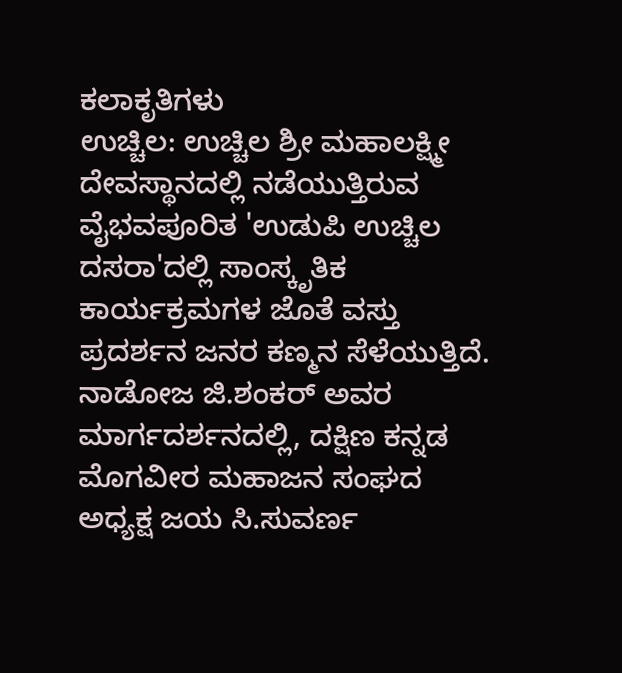ಕಲಾಕೃತಿಗಳು
ಉಚ್ಚಿಲ: ಉಚ್ಚಿಲ ಶ್ರೀ ಮಹಾಲಕ್ಷ್ಮೀ ದೇವಸ್ಥಾನದಲ್ಲಿ ನಡೆಯುತ್ತಿರುವ ವೈಭವಪೂರಿತ 'ಉಡುಪಿ ಉಚ್ಚಿಲ ದಸರಾ'ದಲ್ಲಿ ಸಾಂಸ್ಕೃತಿಕ ಕಾರ್ಯಕ್ರಮಗಳ ಜೊತೆ ವಸ್ತು ಪ್ರದರ್ಶನ ಜನರ ಕಣ್ಮನ ಸೆಳೆಯುತ್ತಿದೆ.
ನಾಡೋಜ ಜಿ.ಶಂಕರ್ ಅವರ ಮಾರ್ಗದರ್ಶನದಲ್ಲಿ, ದಕ್ಷಿಣ ಕನ್ನಡ ಮೊಗವೀರ ಮಹಾಜನ ಸಂಘದ ಅಧ್ಯಕ್ಷ ಜಯ ಸಿ.ಸುವರ್ಣ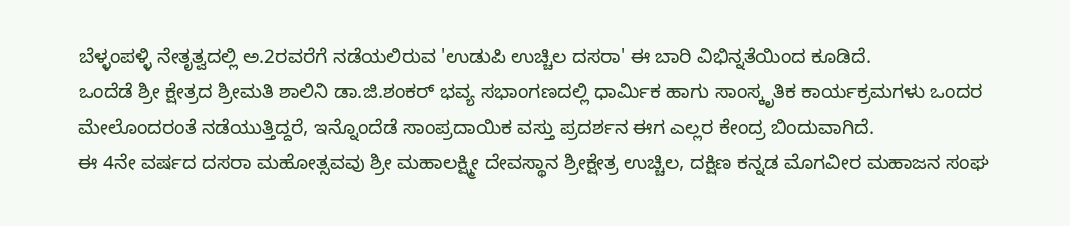ಬೆಳ್ಳಂಪಳ್ಳಿ ನೇತೃತ್ವದಲ್ಲಿ ಅ.2ರವರೆಗೆ ನಡೆಯಲಿರುವ 'ಉಡುಪಿ ಉಚ್ಚಿಲ ದಸರಾ' ಈ ಬಾರಿ ವಿಭಿನ್ನತೆಯಿಂದ ಕೂಡಿದೆ.
ಒಂದೆಡೆ ಶ್ರೀ ಕ್ಷೇತ್ರದ ಶ್ರೀಮತಿ ಶಾಲಿನಿ ಡಾ.ಜಿ.ಶಂಕರ್ ಭವ್ಯ ಸಭಾಂಗಣದಲ್ಲಿ ಧಾರ್ಮಿಕ ಹಾಗು ಸಾಂಸ್ಕೃತಿಕ ಕಾರ್ಯಕ್ರಮಗಳು ಒಂದರ ಮೇಲೊಂದರಂತೆ ನಡೆಯುತ್ತಿದ್ದರೆ, ಇನ್ನೊಂದೆಡೆ ಸಾಂಪ್ರದಾಯಿಕ ವಸ್ತು ಪ್ರದರ್ಶನ ಈಗ ಎಲ್ಲರ ಕೇಂದ್ರ ಬಿಂದುವಾಗಿದೆ.
ಈ 4ನೇ ವರ್ಷದ ದಸರಾ ಮಹೋತ್ಸವವು ಶ್ರೀ ಮಹಾಲಕ್ಷ್ಮೀ ದೇವಸ್ಥಾನ ಶ್ರೀಕ್ಷೇತ್ರ ಉಚ್ಚಿಲ, ದಕ್ಷಿಣ ಕನ್ನಡ ಮೊಗವೀರ ಮಹಾಜನ ಸಂಘ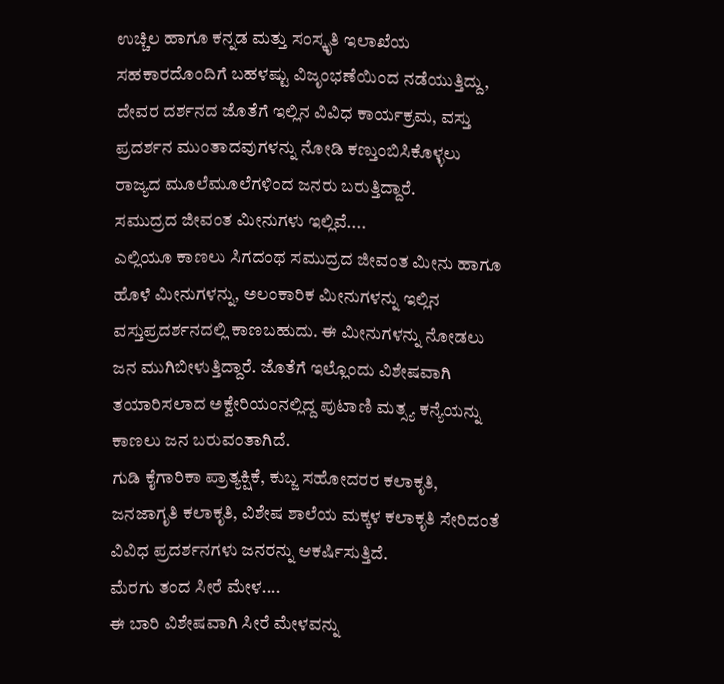ಉಚ್ಚಿಲ ಹಾಗೂ ಕನ್ನಡ ಮತ್ತು ಸಂಸ್ಕೃತಿ ಇಲಾಖೆಯ ಸಹಕಾರದೊಂದಿಗೆ ಬಹಳಷ್ಟು ವಿಜೃಂಭಣೆಯಿಂದ ನಡೆಯುತ್ತಿದ್ದು, ದೇವರ ದರ್ಶನದ ಜೊತೆಗೆ ಇಲ್ಲಿನ ವಿವಿಧ ಕಾರ್ಯಕ್ರಮ, ವಸ್ತು ಪ್ರದರ್ಶನ ಮುಂತಾದವುಗಳನ್ನು ನೋಡಿ ಕಣ್ತುಂಬಿಸಿಕೊಳ್ಳಲು ರಾಜ್ಯದ ಮೂಲೆಮೂಲೆಗಳಿಂದ ಜನರು ಬರುತ್ತಿದ್ದಾರೆ.
ಸಮುದ್ರದ ಜೀವಂತ ಮೀನುಗಳು ಇಲ್ಲಿವೆ....
ಎಲ್ಲಿಯೂ ಕಾಣಲು ಸಿಗದಂಥ ಸಮುದ್ರದ ಜೀವಂತ ಮೀನು ಹಾಗೂ ಹೊಳೆ ಮೀನುಗಳನ್ನು, ಅಲಂಕಾರಿಕ ಮೀನುಗಳನ್ನು ಇಲ್ಲಿನ ವಸ್ತುಪ್ರದರ್ಶನದಲ್ಲಿ ಕಾಣಬಹುದು. ಈ ಮೀನುಗಳನ್ನು ನೋಡಲು ಜನ ಮುಗಿಬೀಳುತ್ತಿದ್ದಾರೆ. ಜೊತೆಗೆ ಇಲ್ಲೊಂದು ವಿಶೇಷವಾಗಿ ತಯಾರಿಸಲಾದ ಅಕ್ವೇರಿಯಂನಲ್ಲಿದ್ದ ಪುಟಾಣಿ ಮತ್ಸ್ಯ ಕನ್ಯೆಯನ್ನು ಕಾಣಲು ಜನ ಬರುವಂತಾಗಿದೆ.
ಗುಡಿ ಕೈಗಾರಿಕಾ ಪ್ರಾತ್ಯಕ್ಷಿಕೆ, ಕುಬ್ಜ ಸಹೋದರರ ಕಲಾಕೃತಿ, ಜನಜಾಗೃತಿ ಕಲಾಕೃತಿ, ವಿಶೇಷ ಶಾಲೆಯ ಮಕ್ಕಳ ಕಲಾಕೃತಿ ಸೇರಿದಂತೆ ವಿವಿಧ ಪ್ರದರ್ಶನಗಳು ಜನರನ್ನು ಆಕರ್ಷಿಸುತ್ತಿದೆ.
ಮೆರಗು ತಂದ ಸೀರೆ ಮೇಳ....
ಈ ಬಾರಿ ವಿಶೇಷವಾಗಿ ಸೀರೆ ಮೇಳವನ್ನು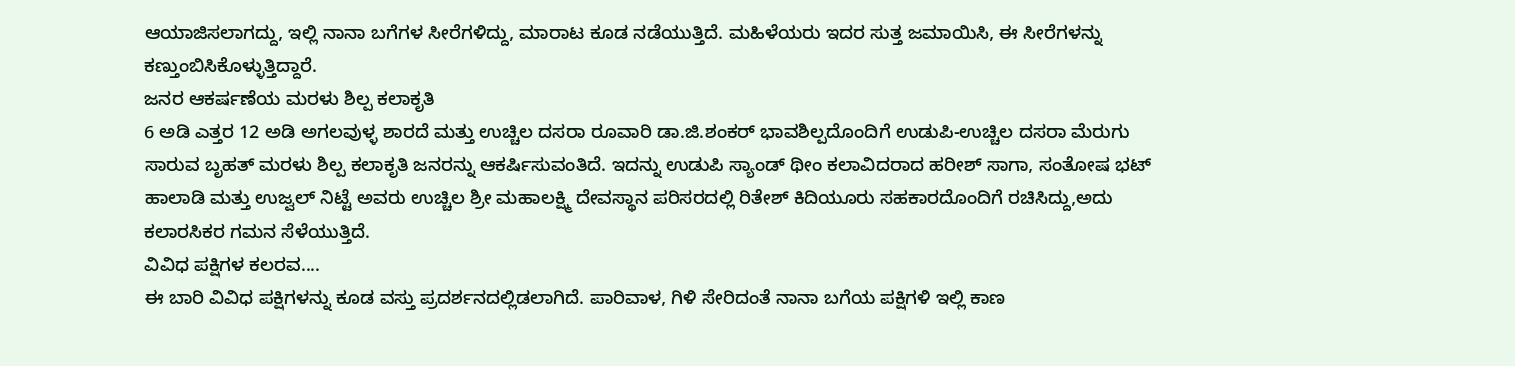ಆಯಾಜಿಸಲಾಗದ್ದು, ಇಲ್ಲಿ ನಾನಾ ಬಗೆಗಳ ಸೀರೆಗಳಿದ್ದು, ಮಾರಾಟ ಕೂಡ ನಡೆಯುತ್ತಿದೆ. ಮಹಿಳೆಯರು ಇದರ ಸುತ್ತ ಜಮಾಯಿಸಿ, ಈ ಸೀರೆಗಳನ್ನು ಕಣ್ತುಂಬಿಸಿಕೊಳ್ಳುತ್ತಿದ್ದಾರೆ.
ಜನರ ಆಕರ್ಷಣೆಯ ಮರಳು ಶಿಲ್ಪ ಕಲಾಕೃತಿ
6 ಅಡಿ ಎತ್ತರ 12 ಅಡಿ ಅಗಲವುಳ್ಳ ಶಾರದೆ ಮತ್ತು ಉಚ್ಚಿಲ ದಸರಾ ರೂವಾರಿ ಡಾ.ಜಿ.ಶಂಕರ್ ಭಾವಶಿಲ್ಪದೊಂದಿಗೆ ಉಡುಪಿ-ಉಚ್ಚಿಲ ದಸರಾ ಮೆರುಗು ಸಾರುವ ಬೃಹತ್ ಮರಳು ಶಿಲ್ಪ ಕಲಾಕೃತಿ ಜನರನ್ನು ಆಕರ್ಷಿಸುವಂತಿದೆ. ಇದನ್ನು ಉಡುಪಿ ಸ್ಯಾಂಡ್ ಥೀಂ ಕಲಾವಿದರಾದ ಹರೀಶ್ ಸಾಗಾ, ಸಂತೋಷ ಭಟ್ ಹಾಲಾಡಿ ಮತ್ತು ಉಜ್ವಲ್ ನಿಟ್ಟೆ ಅವರು ಉಚ್ಚಿಲ ಶ್ರೀ ಮಹಾಲಕ್ಷ್ಮಿ ದೇವಸ್ಥಾನ ಪರಿಸರದಲ್ಲಿ ರಿತೇಶ್ ಕಿದಿಯೂರು ಸಹಕಾರದೊಂದಿಗೆ ರಚಿಸಿದ್ದು,ಅದು ಕಲಾರಸಿಕರ ಗಮನ ಸೆಳೆಯುತ್ತಿದೆ.
ವಿವಿಧ ಪಕ್ಷಿಗಳ ಕಲರವ....
ಈ ಬಾರಿ ವಿವಿಧ ಪಕ್ಷಿಗಳನ್ನು ಕೂಡ ವಸ್ತು ಪ್ರದರ್ಶನದಲ್ಲಿಡಲಾಗಿದೆ. ಪಾರಿವಾಳ, ಗಿಳಿ ಸೇರಿದಂತೆ ನಾನಾ ಬಗೆಯ ಪಕ್ಷಿಗಳಿ ಇಲ್ಲಿ ಕಾಣ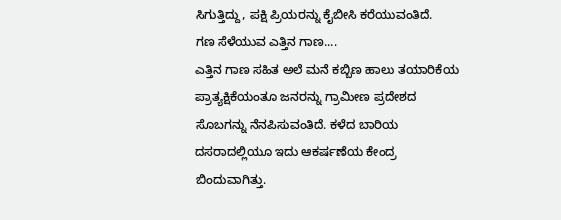ಸಿಗುತ್ತಿದ್ದು, ಪಕ್ಷಿ ಪ್ರಿಯರನ್ನು ಕೈಬೀಸಿ ಕರೆಯುವಂತಿದೆ.
ಗಣ ಸೆಳೆಯುವ ಎತ್ತಿನ ಗಾಣ....
ಎತ್ತಿನ ಗಾಣ ಸಹಿತ ಅಲೆ ಮನೆ ಕಬ್ಬಿಣ ಹಾಲು ತಯಾರಿಕೆಯ ಪ್ರಾತ್ಯಕ್ಷಿಕೆಯಂತೂ ಜನರನ್ನು ಗ್ರಾಮೀಣ ಪ್ರದೇಶದ ಸೊಬಗನ್ನು ನೆನಪಿಸುವಂತಿದೆ. ಕಳೆದ ಬಾರಿಯ ದಸರಾದಲ್ಲಿಯೂ ಇದು ಆಕರ್ಷಣೆಯ ಕೇಂದ್ರ ಬಿಂದುವಾಗಿತ್ತು.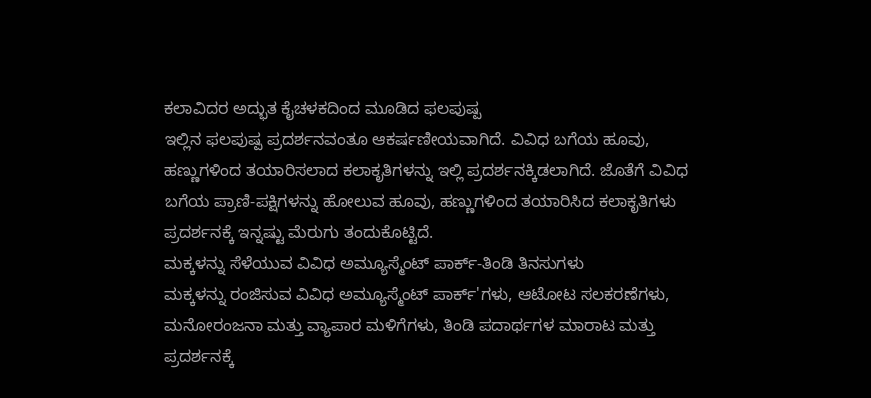ಕಲಾವಿದರ ಅದ್ಭುತ ಕೈಚಳಕದಿಂದ ಮೂಡಿದ ಫಲಪುಷ್ಪ
ಇಲ್ಲಿನ ಫಲಪುಷ್ಪ ಪ್ರದರ್ಶನವಂತೂ ಆಕರ್ಷಣೀಯವಾಗಿದೆ. ವಿವಿಧ ಬಗೆಯ ಹೂವು, ಹಣ್ಣುಗಳಿಂದ ತಯಾರಿಸಲಾದ ಕಲಾಕೃತಿಗಳನ್ನು ಇಲ್ಲಿ ಪ್ರದರ್ಶನಕ್ಕಿಡಲಾಗಿದೆ. ಜೊತೆಗೆ ವಿವಿಧ ಬಗೆಯ ಪ್ರಾಣಿ-ಪಕ್ಷಿಗಳನ್ನು ಹೋಲುವ ಹೂವು, ಹಣ್ಣುಗಳಿಂದ ತಯಾರಿಸಿದ ಕಲಾಕೃತಿಗಳು ಪ್ರದರ್ಶನಕ್ಕೆ ಇನ್ನಷ್ಟು ಮೆರುಗು ತಂದುಕೊಟ್ಟಿದೆ.
ಮಕ್ಕಳನ್ನು ಸೆಳೆಯುವ ವಿವಿಧ ಅಮ್ಯೂಸ್ಮೆಂಟ್ ಪಾರ್ಕ್-ತಿಂಡಿ ತಿನಸುಗಳು
ಮಕ್ಕಳನ್ನು ರಂಜಿಸುವ ವಿವಿಧ ಅಮ್ಯೂಸ್ಮೆಂಟ್ ಪಾರ್ಕ್'ಗಳು, ಆಟೋಟ ಸಲಕರಣೆಗಳು, ಮನೋರಂಜನಾ ಮತ್ತು ವ್ಯಾಪಾರ ಮಳಿಗೆಗಳು, ತಿಂಡಿ ಪದಾರ್ಥಗಳ ಮಾರಾಟ ಮತ್ತು ಪ್ರದರ್ಶನಕ್ಕೆ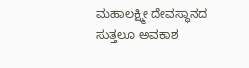ಮಹಾಲಕ್ಷ್ಮೀ ದೇವಸ್ಥಾನದ ಸುತ್ತಲೂ ಅವಕಾಶ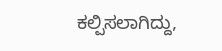ಕಲ್ಪಿಸಲಾಗಿದ್ದು,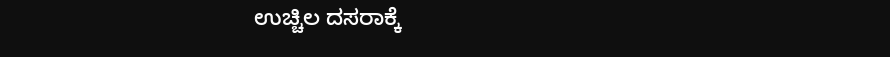ಉಚ್ಚಿಲ ದಸರಾಕ್ಕೆ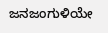ಜನಜಂಗುಳಿಯೇ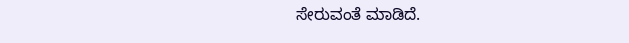ಸೇರುವಂತೆ ಮಾಡಿದೆ.